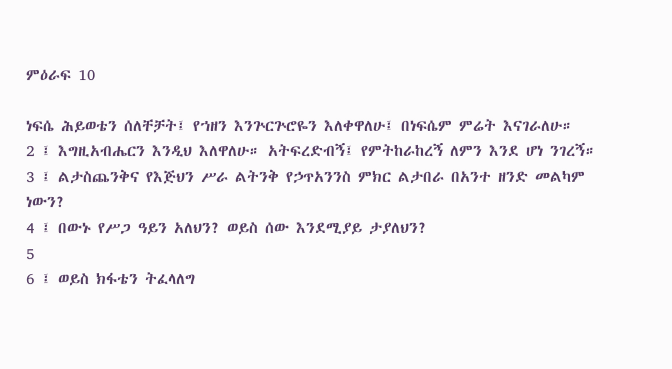ምዕራፍ 10

ነፍሴ ሕይወቴን ሰለቸቻት፤ የኀዘን እንጕርጕሮዬን እለቀዋለሁ፤ በነፍሴም ምሬት እናገራለሁ።
2 ፤ እግዚአብሔርን እንዲህ እለዋለሁ። አትፍረድብኝ፤ የምትከራከረኝ ለምን እንደ ሆነ ንገረኝ።
3 ፤ ልታስጨንቅና የእጅህን ሥራ ልትንቅ የኃጥአንንስ ምክር ልታበራ በአንተ ዘንድ መልካም ነውን?
4 ፤ በውኑ የሥጋ ዓይን አለህን? ወይስ ሰው እንደሚያይ ታያለህን?
5
6 ፤ ወይስ ክፋቴን ትፈላለግ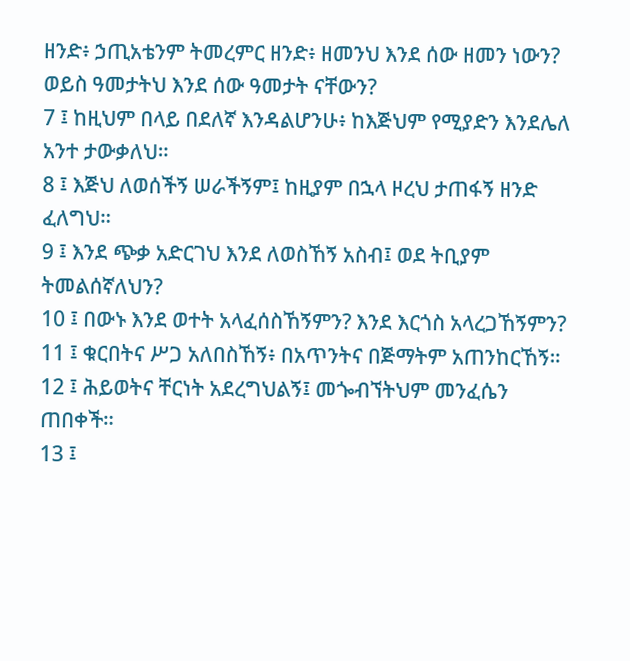ዘንድ፥ ኃጢአቴንም ትመረምር ዘንድ፥ ዘመንህ እንደ ሰው ዘመን ነውን? ወይስ ዓመታትህ እንደ ሰው ዓመታት ናቸውን?
7 ፤ ከዚህም በላይ በደለኛ እንዳልሆንሁ፥ ከእጅህም የሚያድን እንደሌለ አንተ ታውቃለህ።
8 ፤ እጅህ ለወሰችኝ ሠራችኝም፤ ከዚያም በኋላ ዞረህ ታጠፋኝ ዘንድ ፈለግህ።
9 ፤ እንደ ጭቃ አድርገህ እንደ ለወስኸኝ አስብ፤ ወደ ትቢያም ትመልሰኛለህን?
10 ፤ በውኑ እንደ ወተት አላፈሰስኸኝምን? እንደ እርጎስ አላረጋኸኝምን?
11 ፤ ቁርበትና ሥጋ አለበስኸኝ፥ በአጥንትና በጅማትም አጠንከርኸኝ።
12 ፤ ሕይወትና ቸርነት አደረግህልኝ፤ መጐብኘትህም መንፈሴን ጠበቀች።
13 ፤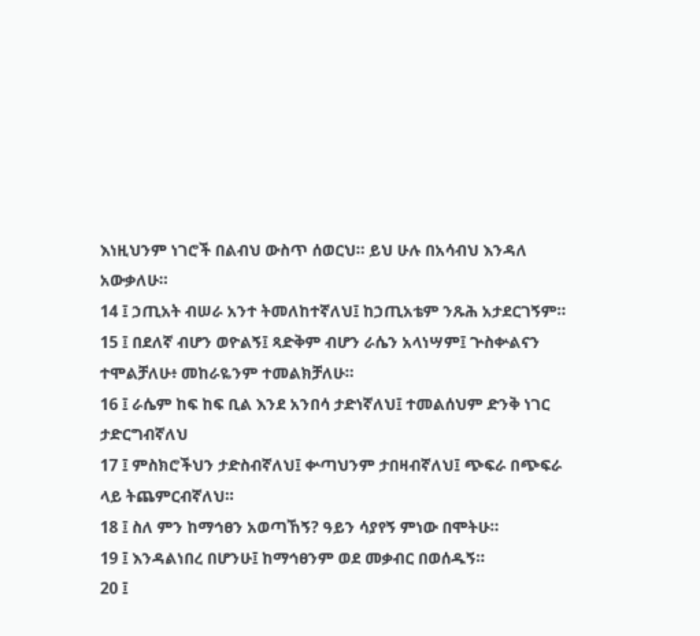እነዚህንም ነገሮች በልብህ ውስጥ ሰወርህ። ይህ ሁሉ በአሳብህ እንዳለ አውቃለሁ።
14 ፤ ኃጢአት ብሠራ አንተ ትመለከተኛለህ፤ ከኃጢአቴም ንጹሕ አታደርገኝም።
15 ፤ በደለኛ ብሆን ወዮልኝ፤ ጻድቅም ብሆን ራሴን አላነሣም፤ ጕስቍልናን ተሞልቻለሁ፥ መከራዬንም ተመልክቻለሁ።
16 ፤ ራሴም ከፍ ከፍ ቢል እንደ አንበሳ ታድነኛለህ፤ ተመልሰህም ድንቅ ነገር ታድርግብኛለህ
17 ፤ ምስክሮችህን ታድስብኛለህ፤ ቍጣህንም ታበዛብኛለህ፤ ጭፍራ በጭፍራ ላይ ትጨምርብኛለህ።
18 ፤ ስለ ምን ከማኅፀን አወጣኸኝ? ዓይን ሳያየኝ ምነው በሞትሁ።
19 ፤ እንዳልነበረ በሆንሁ፤ ከማኅፀንም ወደ መቃብር በወሰዱኝ።
20 ፤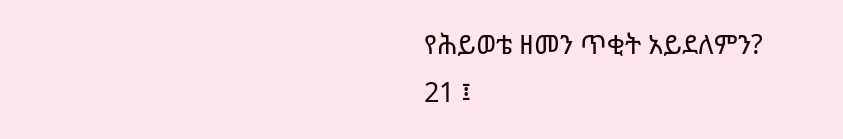የሕይወቴ ዘመን ጥቂት አይደለምን?
21 ፤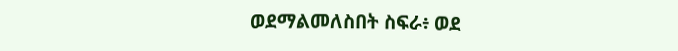ወደማልመለስበት ስፍራ፥ ወደ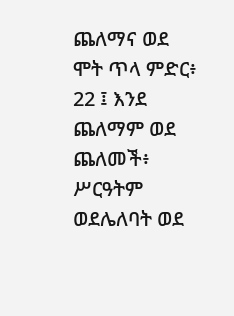ጨለማና ወደ ሞት ጥላ ምድር፥
22 ፤ እንደ ጨለማም ወደ ጨለመች፥ ሥርዓትም ወደሌለባት ወደ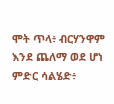ሞት ጥላ፥ ብርሃንዋም እንደ ጨለማ ወደ ሆነ ምድር ሳልሄድ፥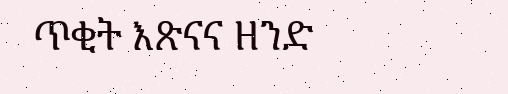ጥቂት እጽናና ዘንድ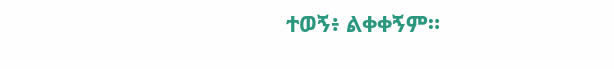ተወኝ፥ ልቀቀኝም።